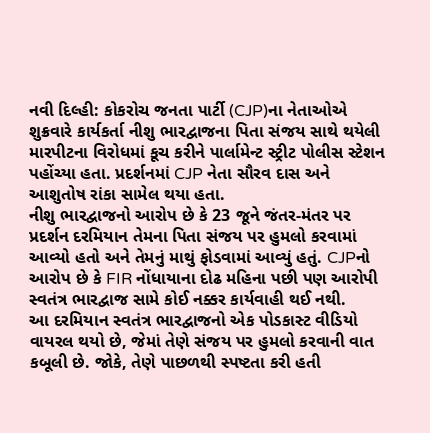નવી દિલ્હી: કોકરોચ જનતા પાર્ટી (CJP)ના નેતાઓએ શુક્રવારે કાર્યકર્તા નીશુ ભારદ્વાજના પિતા સંજય સાથે થયેલી મારપીટના વિરોધમાં કૂચ કરીને પાર્લામેન્ટ સ્ટ્રીટ પોલીસ સ્ટેશન પહોંચ્યા હતા. પ્રદર્શનમાં CJP નેતા સૌરવ દાસ અને આશુતોષ રાંકા સામેલ થયા હતા.
નીશુ ભારદ્વાજનો આરોપ છે કે 23 જૂને જંતર-મંતર પર પ્રદર્શન દરમિયાન તેમના પિતા સંજય પર હુમલો કરવામાં આવ્યો હતો અને તેમનું માથું ફોડવામાં આવ્યું હતું. CJPનો આરોપ છે કે FIR નોંધાયાના દોઢ મહિના પછી પણ આરોપી સ્વતંત્ર ભારદ્વાજ સામે કોઈ નક્કર કાર્યવાહી થઈ નથી.
આ દરમિયાન સ્વતંત્ર ભારદ્વાજનો એક પોડકાસ્ટ વીડિયો વાયરલ થયો છે, જેમાં તેણે સંજય પર હુમલો કરવાની વાત કબૂલી છે. જોકે, તેણે પાછળથી સ્પષ્ટતા કરી હતી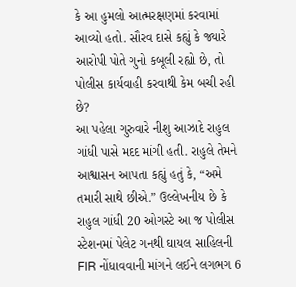કે આ હુમલો આત્મરક્ષણમાં કરવામાં આવ્યો હતો. સૌરવ દાસે કહ્યું કે જ્યારે આરોપી પોતે ગુનો કબૂલી રહ્યો છે, તો પોલીસ કાર્યવાહી કરવાથી કેમ બચી રહી છે?
આ પહેલા ગુરુવારે નીશુ આઝાદે રાહુલ ગાંધી પાસે મદદ માંગી હતી. રાહુલે તેમને આશ્વાસન આપતા કહ્યું હતું કે, “અમે તમારી સાથે છીએ.” ઉલ્લેખનીય છે કે રાહુલ ગાંધી 20 ઓગસ્ટે આ જ પોલીસ સ્ટેશનમાં પેલેટ ગનથી ઘાયલ સાહિલની FIR નોંધાવવાની માંગને લઈને લગભગ 6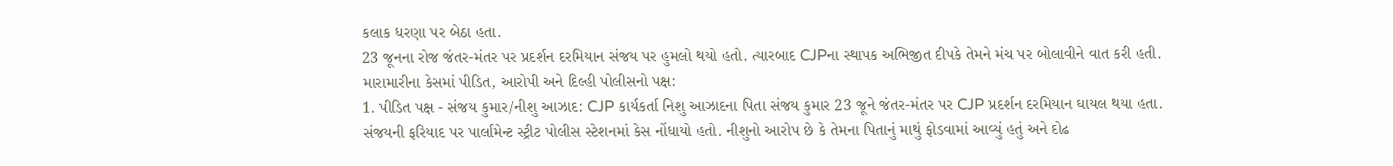કલાક ધરણા પર બેઠા હતા.
23 જૂનના રોજ જંતર-મંતર પર પ્રદર્શન દરમિયાન સંજય પર હુમલો થયો હતો. ત્યારબાદ CJPના સ્થાપક અભિજીત દીપકે તેમને મંચ પર બોલાવીને વાત કરી હતી.
મારામારીના કેસમાં પીડિત, આરોપી અને દિલ્હી પોલીસનો પક્ષ:
1. પીડિત પક્ષ - સંજય કુમાર/નીશુ આઝાદ: CJP કાર્યકર્તા નિશુ આઝાદના પિતા સંજય કુમાર 23 જૂને જંતર-મંતર પર CJP પ્રદર્શન દરમિયાન ઘાયલ થયા હતા. સંજયની ફરિયાદ પર પાર્લામેન્ટ સ્ટ્રીટ પોલીસ સ્ટેશનમાં કેસ નોંધાયો હતો. નીશુનો આરોપ છે કે તેમના પિતાનું માથું ફોડવામાં આવ્યું હતું અને દોઢ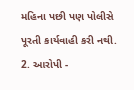મહિના પછી પણ પોલીસે પૂરતી કાર્યવાહી કરી નથી.
2. આરોપી -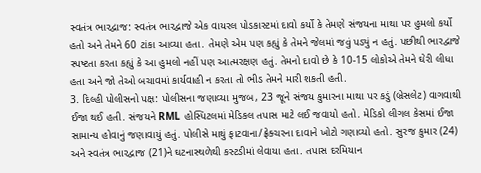સ્વતંત્ર ભારદ્વાજ: સ્વતંત્ર ભારદ્વાજે એક વાયરલ પોડકાસ્ટમાં દાવો કર્યો કે તેમણે સંજયના માથા પર હુમલો કર્યો હતો અને તેમને 60 ટાંકા આવ્યા હતા. તેમણે એમ પણ કહ્યું કે તેમને જેલમાં જવું પડ્યું ન હતું. પછીથી ભારદ્વાજે સ્પષ્ટતા કરતા કહ્યું કે આ હુમલો નહીં પણ આત્મરક્ષણ હતું. તેમનો દાવો છે કે 10-15 લોકોએ તેમને ઘેરી લીધા હતા અને જો તેઓ બચાવમાં કાર્યવાહી ન કરતા તો ભીડ તેમને મારી શકતી હતી.
3. દિલ્હી પોલીસનો પક્ષ: પોલીસના જણાવ્યા મુજબ, 23 જૂને સંજય કુમારના માથા પર કડું (બ્રેસલેટ) વાગવાથી ઈજા થઈ હતી. સંજયને RML હોસ્પિટલમાં મેડિકલ તપાસ માટે લઈ જવાયો હતો. મેડિકો લીગલ કેસમાં ઈજા સામાન્ય હોવાનું જણાવાયું હતું. પોલીસે માથું ફાટવાના/ફ્રેક્ચરના દાવાને ખોટો ગણાવ્યો હતો. સુરજ કુમાર (24) અને સ્વતંત્ર ભારદ્વાજ (21)ને ઘટનાસ્થળેથી કસ્ટડીમાં લેવાયા હતા. તપાસ દરમિયાન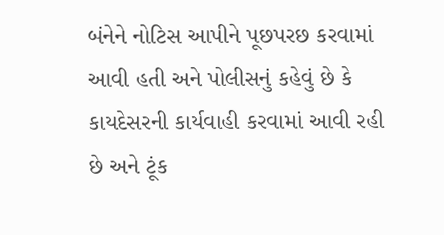બંનેને નોટિસ આપીને પૂછપરછ કરવામાં આવી હતી અને પોલીસનું કહેવું છે કે કાયદેસરની કાર્યવાહી કરવામાં આવી રહી છે અને ટૂંક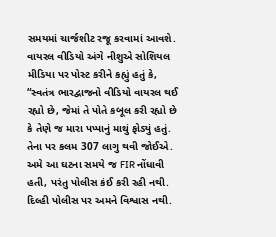સમયમાં ચાર્જશીટ રજૂ કરવામાં આવશે.
વાયરલ વીડિયો અંગે નીશુએ સોશિયલ મીડિયા પર પોસ્ટ કરીને કહ્યું હતું કે, “સ્વતંત્ર ભારદ્વાજનો વીડિયો વાયરલ થઈ રહ્યો છે, જેમાં તે પોતે કબૂલ કરી રહ્યો છે કે તેણે જ મારા પપ્પાનું માથું ફોડ્યું હતું. તેના પર કલમ 307 લાગુ થવી જોઈએ. અમે આ ઘટના સમયે જ FIR નોંધાવી હતી, પરંતુ પોલીસ કંઈ કરી રહી નથી. દિલ્હી પોલીસ પર અમને વિશ્વાસ નથી.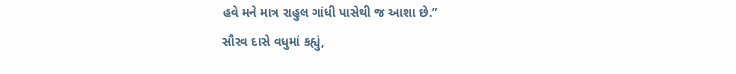હવે મને માત્ર રાહુલ ગાંધી પાસેથી જ આશા છે.”
સૌરવ દાસે વધુમાં કહ્યું,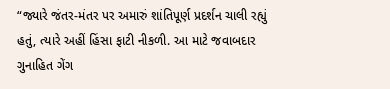“જ્યારે જંતર-મંતર પર અમારું શાંતિપૂર્ણ પ્રદર્શન ચાલી રહ્યું હતું, ત્યારે અહીં હિંસા ફાટી નીકળી. આ માટે જવાબદાર ગુનાહિત ગેંગ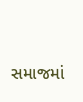સમાજમાં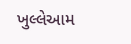ખુલ્લેઆમ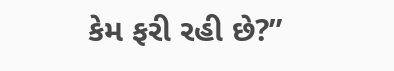કેમ ફરી રહી છે?”